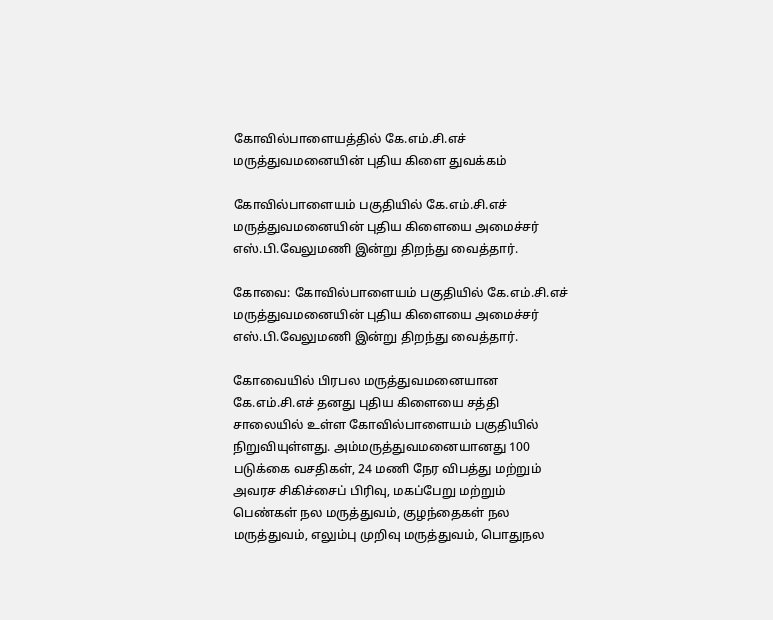கோவில்பாளையத்தில் கே.எம்.சி.எச் மருத்துவமனையின் புதிய கிளை துவக்கம்

கோவில்பாளையம் பகுதியில் கே.எம்.சி.எச் மருத்துவமனையின் புதிய கிளையை அமைச்சர் எஸ்.பி.வேலுமணி இன்று திறந்து வைத்தார்.

கோவை: கோவில்பாளையம் பகுதியில் கே.எம்.சி.எச் மருத்துவமனையின் புதிய கிளையை அமைச்சர் எஸ்.பி.வேலுமணி இன்று திறந்து வைத்தார்.

கோவையில் பிரபல மருத்துவமனையான கே.எம்.சி.எச் தனது புதிய கிளையை சத்தி சாலையில் உள்ள கோவில்பாளையம் பகுதியில் நிறுவியுள்ளது. அம்மருத்துவமனையானது 100 படுக்கை வசதிகள், 24 மணி நேர விபத்து மற்றும் அவரச சிகிச்சைப் பிரிவு, மகப்பேறு மற்றும் பெண்கள் நல மருத்துவம், குழந்தைகள் நல மருத்துவம், எலும்பு முறிவு மருத்துவம், பொதுநல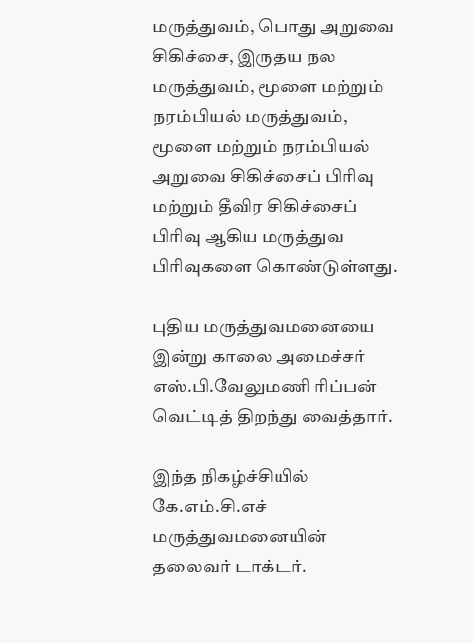மருத்துவம், பொது அறுவை சிகிச்சை, இருதய நல மருத்துவம், மூளை மற்றும் நரம்பியல் மருத்துவம், மூளை மற்றும் நரம்பியல் அறுவை சிகிச்சைப் பிரிவு மற்றும் தீவிர சிகிச்சைப் பிரிவு ஆகிய மருத்துவ பிரிவுகளை கொண்டுள்ளது.

புதிய மருத்துவமனையை இன்று காலை அமைச்சர் எஸ்.பி.வேலுமணி ரிப்பன் வெட்டித் திறந்து வைத்தார்.

இந்த நிகழ்ச்சியில் கே.எம்.சி.எச் மருத்துவமனையின் தலைவர் டாக்டர்.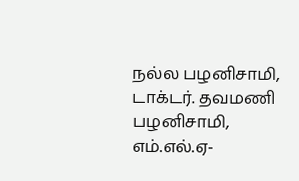நல்ல பழனிசாமி, டாக்டர். தவமணி பழனிசாமி, எம்.எல்.ஏ-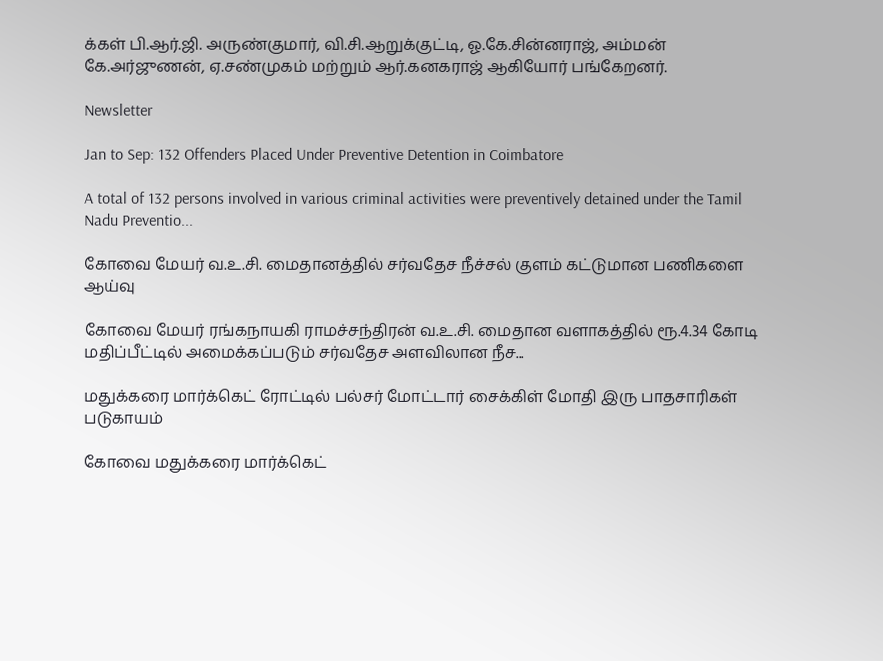க்கள் பி.ஆர்.ஜி. அருண்குமார், வி.சி.ஆறுக்குட்டி, ஓ.கே.சின்னராஜ், அம்மன் கே.அர்ஜுணன், ஏ.சண்முகம் மற்றும் ஆர்.கனகராஜ் ஆகியோர் பங்கேறனர்.

Newsletter

Jan to Sep: 132 Offenders Placed Under Preventive Detention in Coimbatore

A total of 132 persons involved in various criminal activities were preventively detained under the Tamil Nadu Preventio...

கோவை மேயர் வ.உ.சி. மைதானத்தில் சர்வதேச நீச்சல் குளம் கட்டுமான பணிகளை ஆய்வு

கோவை மேயர் ரங்கநாயகி ராமச்சந்திரன் வ.உ.சி. மைதான வளாகத்தில் ரூ.4.34 கோடி மதிப்பீட்டில் அமைக்கப்படும் சர்வதேச அளவிலான நீச...

மதுக்கரை மார்க்கெட் ரோட்டில் பல்சர் மோட்டார் சைக்கிள் மோதி இரு பாதசாரிகள் படுகாயம்

கோவை மதுக்கரை மார்க்கெட்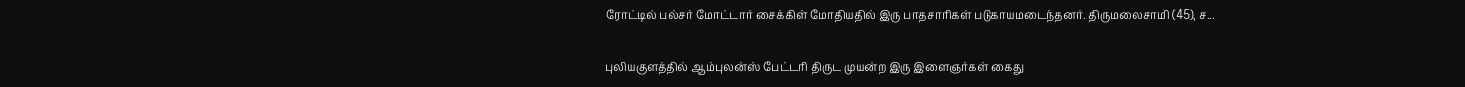ரோட்டில் பல்சர் மோட்டார் சைக்கிள் மோதியதில் இரு பாதசாரிகள் படுகாயமடைந்தனர். திருமலைசாமி (45), ச...

புலியகுளத்தில் ஆம்புலன்ஸ் பேட்டரி திருட முயன்ற இரு இளைஞர்கள் கைது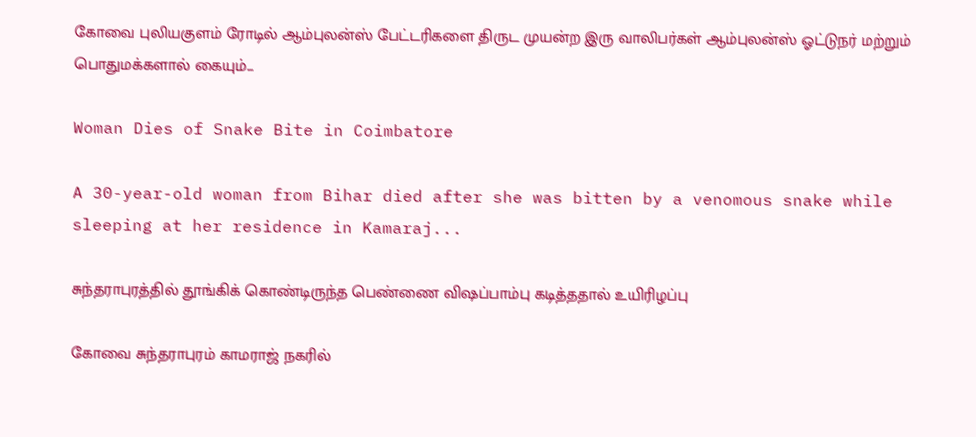கோவை புலியகுளம் ரோடில் ஆம்புலன்ஸ் பேட்டரிகளை திருட முயன்ற இரு வாலிபர்கள் ஆம்புலன்ஸ் ஓட்டுநர் மற்றும் பொதுமக்களால் கையும்...

Woman Dies of Snake Bite in Coimbatore

A 30-year-old woman from Bihar died after she was bitten by a venomous snake while sleeping at her residence in Kamaraj...

சுந்தராபுரத்தில் தூங்கிக் கொண்டிருந்த பெண்ணை விஷப்பாம்பு கடித்ததால் உயிரிழப்பு

கோவை சுந்தராபுரம் காமராஜ் நகரில்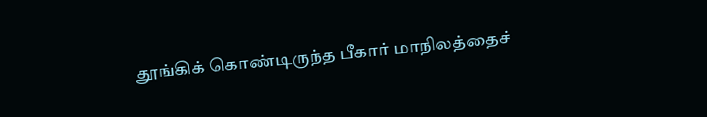தூங்கிக் கொண்டிருந்த பீகார் மாநிலத்தைச்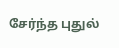சேர்ந்த புதுல்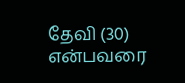தேவி (30) என்பவரை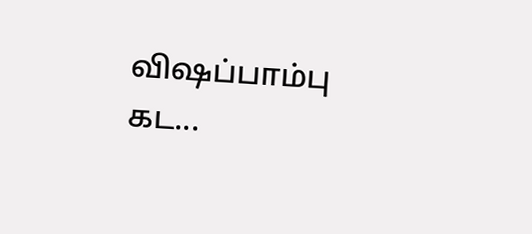விஷப்பாம்பு கட...